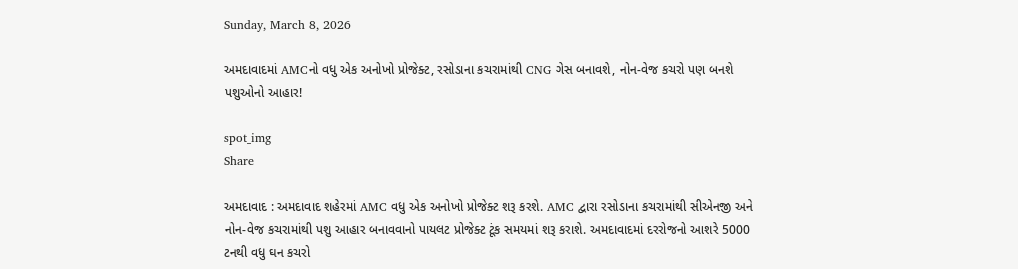Sunday, March 8, 2026

અમદાવાદમાં AMCનો વધુ એક અનોખો પ્રોજેક્ટ, રસોડાના કચરામાંથી CNG ગેસ બનાવશે, નોન-વેજ કચરો પણ બનશે પશુઓનો આહાર!

spot_img
Share

અમદાવાદ : અમદાવાદ શહેરમાં AMC વધુ એક અનોખો પ્રોજેક્ટ શરૂ કરશે. AMC દ્વારા રસોડાના કચરામાંથી સીએનજી અને નોન-વેજ કચરામાંથી પશુ આહાર બનાવવાનો પાયલટ પ્રોજેક્ટ ટૂંક સમયમાં શરૂ કરાશે. અમદાવાદમાં દરરોજનો આશરે 5000 ટનથી વધુ ઘન કચરો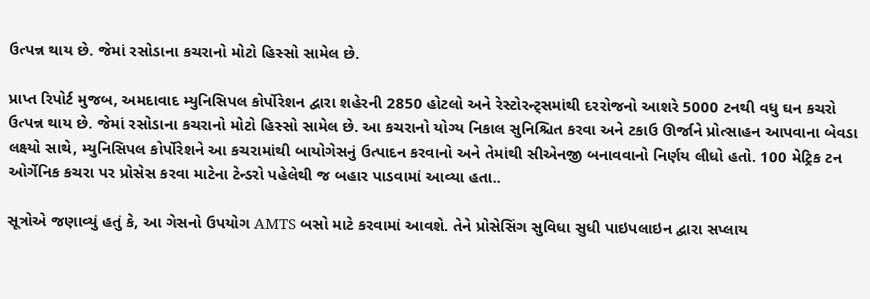ઉત્પન્ન થાય છે. જેમાં રસોડાના કચરાનો મોટો હિસ્સો સામેલ છે.

પ્રાપ્ત રિપોર્ટ મુજબ, અમદાવાદ મ્યુનિસિપલ કોર્પોરેશન દ્વારા શહેરની 2850 હોટલો અને રેસ્ટોરન્ટ્સમાંથી દરરોજનો આશરે 5000 ટનથી વધુ ઘન કચરો ઉત્પન્ન થાય છે. જેમાં રસોડાના કચરાનો મોટો હિસ્સો સામેલ છે. આ કચરાનો યોગ્ય નિકાલ સુનિશ્ચિત કરવા અને ટકાઉ ઊર્જાને પ્રોત્સાહન આપવાના બેવડા લક્ષ્યો સાથે, મ્યુનિસિપલ કોર્પોરેશને આ કચરામાંથી બાયોગેસનું ઉત્પાદન કરવાનો અને તેમાંથી સીએનજી બનાવવાનો નિર્ણય લીધો હતો. 100 મેટ્રિક ટન ઓર્ગેનિક કચરા પર પ્રોસેસ કરવા માટેના ટેન્ડરો પહેલેથી જ બહાર પાડવામાં આવ્યા હતા..

સૂત્રોએ જણાવ્યું હતું કે, આ ગેસનો ઉપયોગ AMTS બસો માટે કરવામાં આવશે. તેને પ્રોસેસિંગ સુવિધા સુધી પાઇપલાઇન દ્વારા સપ્લાય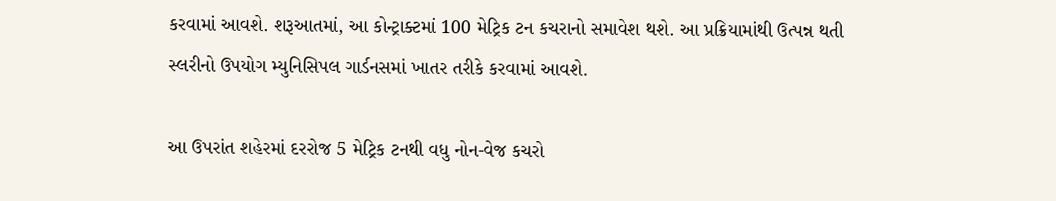કરવામાં આવશે. શરૂઆતમાં, આ કોન્ટ્રાક્ટમાં 100 મેટ્રિક ટન કચરાનો સમાવેશ થશે. આ પ્રક્રિયામાંથી ઉત્પન્ન થતી સ્લરીનો ઉપયોગ મ્યુનિસિપલ ગાર્ડનસમાં ખાતર તરીકે કરવામાં આવશે.

આ ઉપરાંત શહેરમાં દરરોજ 5 મેટ્રિક ટનથી વધુ નોન-વેજ કચરો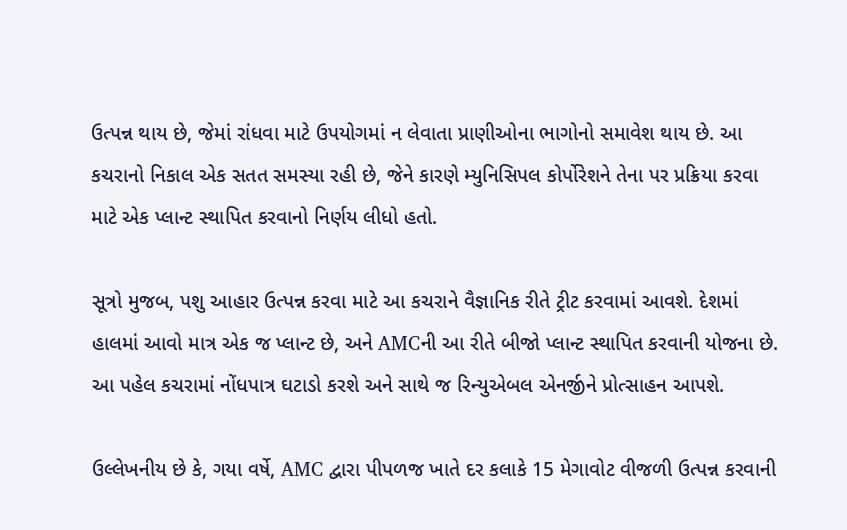ઉત્પન્ન થાય છે, જેમાં રાંધવા માટે ઉપયોગમાં ન લેવાતા પ્રાણીઓના ભાગોનો સમાવેશ થાય છે. આ કચરાનો નિકાલ એક સતત સમસ્યા રહી છે, જેને કારણે મ્યુનિસિપલ કોર્પોરેશને તેના પર પ્રક્રિયા કરવા માટે એક પ્લાન્ટ સ્થાપિત કરવાનો નિર્ણય લીધો હતો.

સૂત્રો મુજબ, પશુ આહાર ઉત્પન્ન કરવા માટે આ કચરાને વૈજ્ઞાનિક રીતે ટ્રીટ કરવામાં આવશે. દેશમાં હાલમાં આવો માત્ર એક જ પ્લાન્ટ છે, અને AMCની આ રીતે બીજો પ્લાન્ટ સ્થાપિત કરવાની યોજના છે. આ પહેલ કચરામાં નોંધપાત્ર ઘટાડો કરશે અને સાથે જ રિન્યુએબલ એનર્જીને પ્રોત્સાહન આપશે.

ઉલ્લેખનીય છે કે, ગયા વર્ષે, AMC દ્વારા પીપળજ ખાતે દર કલાકે 15 મેગાવોટ વીજળી ઉત્પન્ન કરવાની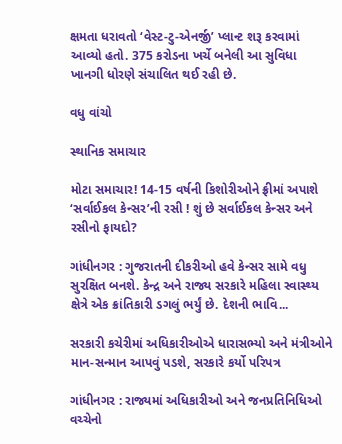ક્ષમતા ધરાવતો ‘વેસ્ટ-ટુ-એનર્જી’ પ્લાન્ટ શરૂ કરવામાં આવ્યો હતો. 375 કરોડના ખર્ચે બનેલી આ સુવિધા ખાનગી ધોરણે સંચાલિત થઈ રહી છે.

વધુ વાંચો

સ્થાનિક સમાચાર

મોટા સમાચાર! 14-15 વર્ષની કિશોરીઓને ફ્રીમાં અપાશે ‘સર્વાઈકલ કેન્સર’ની રસી ! શું છે સર્વાઈકલ કેન્સર અને રસીનો ફાયદો?

ગાંધીનગર : ગુજરાતની દીકરીઓ હવે કેન્સર સામે વધુ સુરક્ષિત બનશે. કેન્દ્ર અને રાજ્ય સરકારે મહિલા સ્વાસ્થ્ય ક્ષેત્રે એક ક્રાંતિકારી ડગલું ભર્યું છે. દેશની ભાવિ...

સરકારી કચેરીમાં અધિકારીઓએ ધારાસભ્યો અને મંત્રીઓને માન-સન્માન આપવું પડશે, સરકારે કર્યો પરિપત્ર

ગાંધીનગર : રાજ્યમાં અધિકારીઓ અને જનપ્રતિનિધિઓ વચ્ચેનો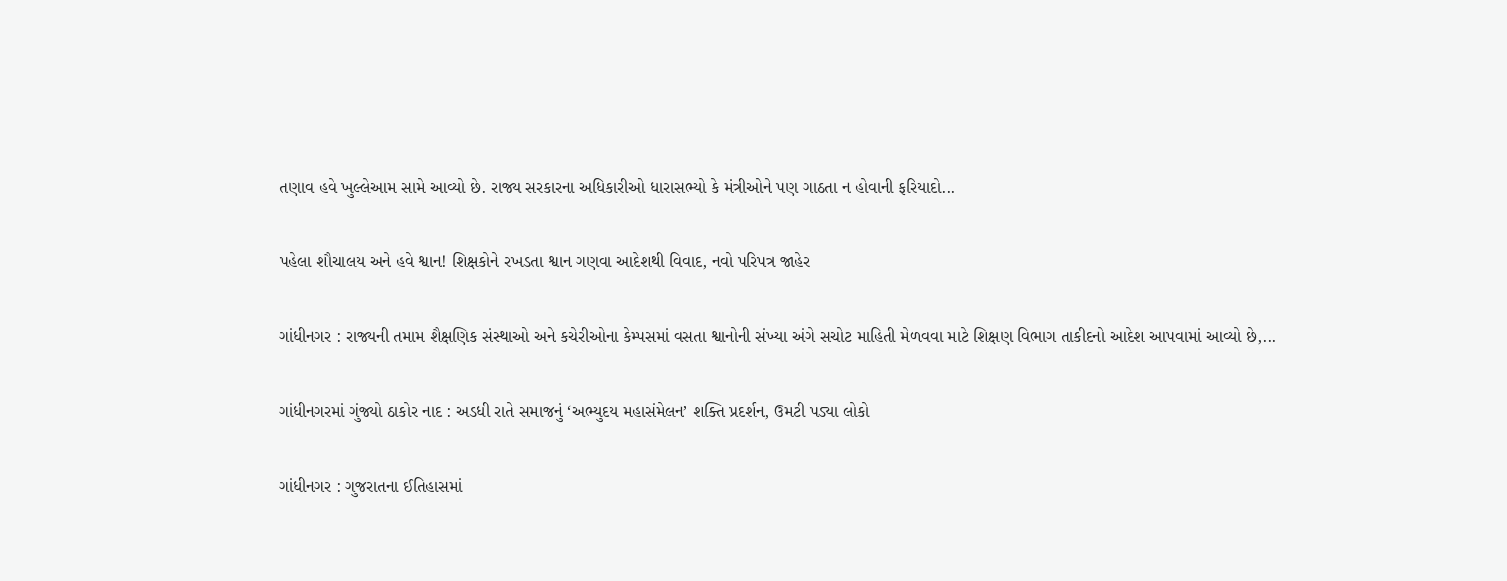તણાવ હવે ખુલ્લેઆમ સામે આવ્યો છે. રાજ્ય સરકારના અધિકારીઓ ધારાસભ્યો કે મંત્રીઓને પણ ગાઠતા ન હોવાની ફરિયાદો...

પહેલા શૌચાલય અને હવે શ્વાન! શિક્ષકોને રખડતા શ્વાન ગણવા આદેશથી વિવાદ, નવો પરિપત્ર જાહેર

ગાંધીનગર : રાજ્યની તમામ શૈક્ષણિક સંસ્થાઓ અને કચેરીઓના કેમ્પસમાં વસતા શ્વાનોની સંખ્યા અંગે સચોટ માહિતી મેળવવા માટે શિક્ષણ વિભાગ તાકીદનો આદેશ આપવામાં આવ્યો છે,...

ગાંધીનગરમાં ગુંજ્યો ઠાકોર નાદ : અડધી રાતે સમાજનું ‘અભ્યુદય મહાસંમેલન’ શક્તિ પ્રદર્શન, ઉમટી પડ્યા લોકો

ગાંધીનગર : ગુજરાતના ઈતિહાસમાં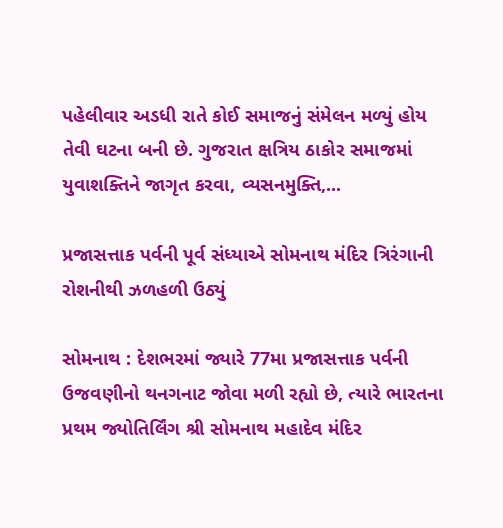પહેલીવાર અડધી રાતે કોઈ સમાજનું સંમેલન મળ્યું હોય તેવી ઘટના બની છે. ગુજરાત ક્ષત્રિય ઠાકોર સમાજમાં યુવાશક્તિને જાગૃત કરવા, વ્યસનમુક્તિ,...

પ્રજાસત્તાક પર્વની પૂર્વ સંધ્યાએ સોમનાથ મંદિર ત્રિરંગાની રોશનીથી ઝળહળી ઉઠ્યું

સોમનાથ : દેશભરમાં જ્યારે 77મા પ્રજાસત્તાક પર્વની ઉજવણીનો થનગનાટ જોવા મળી રહ્યો છે, ત્યારે ભારતના પ્રથમ જ્યોતિર્લિંગ શ્રી સોમનાથ મહાદેવ મંદિર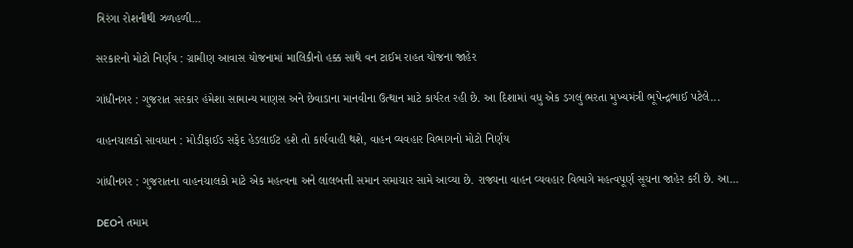ત્રિરંગા રોશનીથી ઝળહળી...

સરકારનો મોટો નિર્ણય : ગ્રામીણ આવાસ યોજનામાં માલિકીનો હક્ક સાથે વન ટાઈમ રાહત યોજના જાહેર

ગાંધીનગર : ગુજરાત સરકાર હંમેશા સામાન્ય માણસ અને છેવાડાના માનવીના ઉત્થાન માટે કાર્યરત રહી છે. આ દિશામાં વધુ એક ડગલું ભરતા મુખ્યમંત્રી ભૂપેન્દ્રભાઈ પટેલે...

વાહનચાલકો સાવધાન : મોડીફાઈડ સફેદ હેડલાઈટ હશે તો કાર્યવાહી થશે, વાહન વ્યવહાર વિભાગનો મોટો નિર્ણય

ગાંધીનગર : ગુજરાતના વાહનચાલકો માટે એક મહત્વના અને લાલબત્તી સમાન સમાચાર સામે આવ્યા છે. રાજ્યના વાહન વ્યવહાર વિભાગે મહત્વપૂર્ણ સૂચના જાહેર કરી છે. આ...

DEOને તમામ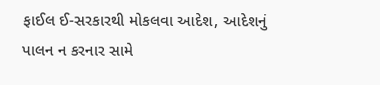ફાઈલ ઈ-સરકારથી મોકલવા આદેશ, આદેશનું પાલન ન કરનાર સામે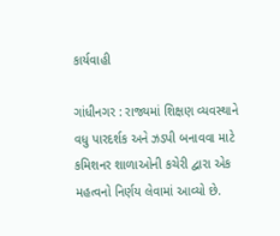કાર્યવાહી

ગાંધીનગર : રાજ્યમાં શિક્ષણ વ્યવસ્થાને વધુ પારદર્શક અને ઝડપી બનાવવા માટે કમિશનર શાળાઓની કચેરી દ્વારા એક મહત્વનો નિર્ણય લેવામાં આવ્યો છે.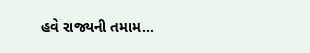હવે રાજ્યની તમામ...